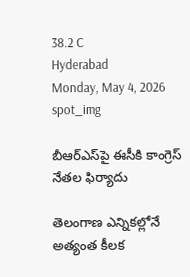38.2 C
Hyderabad
Monday, May 4, 2026
spot_img

బీఆర్ఎస్‌పై ఈసీకి కాంగ్రెస్ నేతల ఫిర్యాదు

తెలంగాణ ఎన్నికల్లోనే అత్యంత కీలక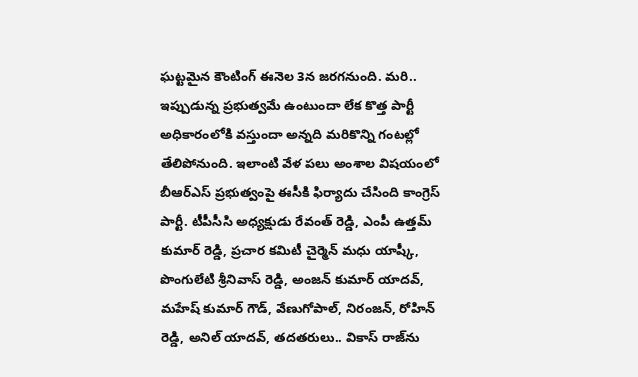ఘట్టమైన కౌంటింగ్ ఈనెల 3న జరగనుంది. మరి.. ఇప్పుడున్న ప్రభుత్వమే ఉంటుందా లేక కొత్త పార్టీ అధికారంలోకి వస్తుందా అన్నది మరికొన్ని గంటల్లో తేలిపోనుంది. ఇలాంటి వేళ పలు అంశాల విషయంలో బీఆర్ఎస్‌ ప్రభుత్వంపై ఈసీకి ఫిర్యాదు చేసింది కాంగ్రెస్ పార్టీ. టీపీసీసి అధ్యక్షుడు రేవంత్ రెడ్డి, ఎంపీ ఉత్తమ్ కుమార్ రెడ్డి, ప్రచార కమిటీ చైర్మెన్ మధు యాష్కీ, పొంగులేటి శ్రీనివాస్ రెడ్డి, అంజన్ కుమార్ యాదవ్, మహేష్ కుమార్ గౌడ్, వేణుగోపాల్, నిరంజన్, రోహిన్ రెడ్డి, అనిల్ యాదవ్, తదతరులు.. వికాస్ రాజ్‌ను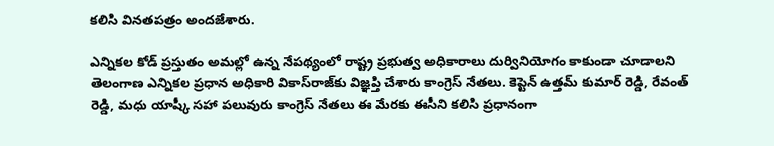కలిసి వినతపత్రం అందజేశారు.

ఎన్నికల కోడ్ ప్రస్తుతం అమల్లో ఉన్న నేపథ్యంలో రాష్ట్ర ప్రభుత్వ అధికారాలు దుర్వినియోగం కాకుండా చూడాలని తెలంగాణ ఎన్నికల ప్రధాన అధికారి వికాస్‌రాజ్‌కు విజ్ఞప్తి చేశారు కాంగ్రెస్ నేతలు. కెప్టెన్ ఉత్తమ్ కుమార్‌ రెడ్డి, రేవంత్ రెడ్డి, మధు యాష్కీ సహా పలువురు కాంగ్రెస్ నేతలు ఈ మేరకు ఈసీని కలిసి ప్రధానంగా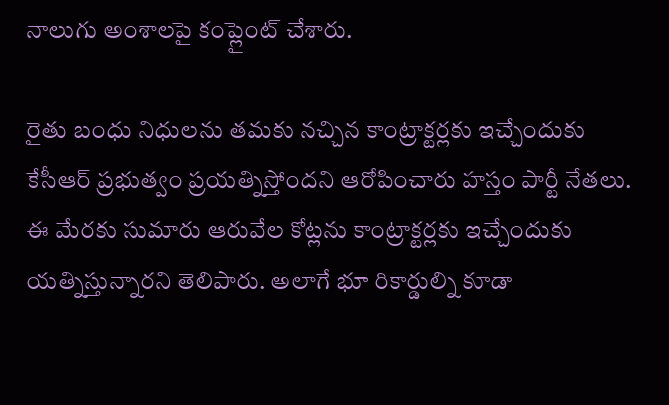నాలుగు అంశాలపై కంప్లైంట్ చేశారు.

రైతు బంధు నిధులను తమకు నచ్చిన కాంట్రాక్టర్లకు ఇచ్చేందుకు కేసీఆర్ ప్రభుత్వం ప్రయత్నిస్తోందని ఆరోపించారు హస్తం పార్టీ నేతలు. ఈ మేరకు సుమారు ఆరువేల కోట్లను కాంట్రాక్టర్లకు ఇచ్చేందుకు యత్నిస్తున్నారని తెలిపారు. అలాగే భూ రికార్డుల్ని కూడా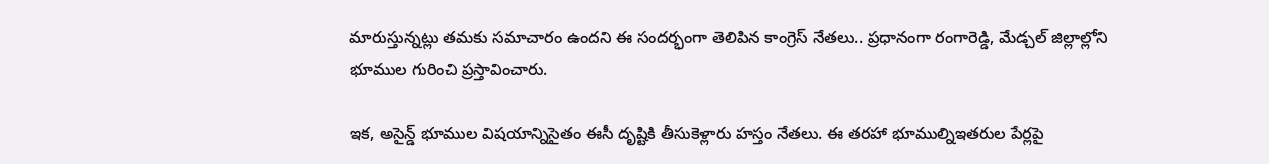మారుస్తున్నట్లు తమకు సమాచారం ఉందని ఈ సందర్భంగా తెలిపిన కాంగ్రెస్ నేతలు.. ప్రధానంగా రంగారెడ్డి, మేడ్చల్‌ జిల్లాల్లోని భూముల గురించి ప్రస్తావించారు.

ఇక, అసైన్డ్ భూముల విషయాన్నిసైతం ఈసీ దృష్టికి తీసుకెళ్లారు హస్తం నేతలు. ఈ తరహా భూముల్నిఇతరుల పేర్లపై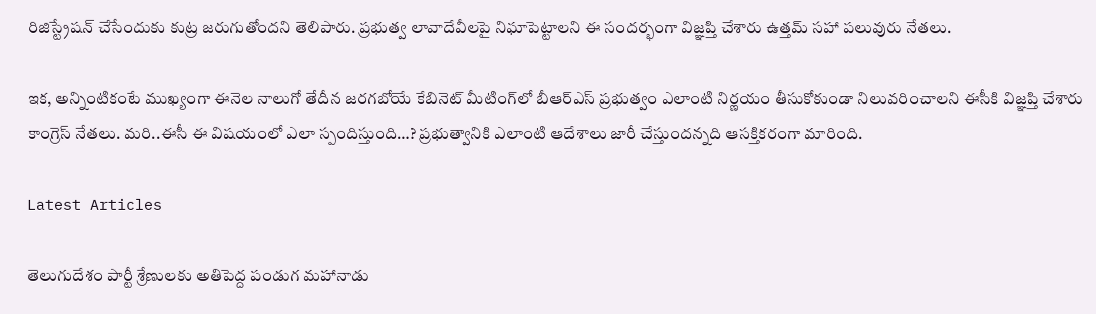రిజిస్ట్రేషన్ చేసేందుకు కుట్ర జరుగుతోందని తెలిపారు. ప్రభుత్వ లావాదేవీలపై నిఘాపెట్టాలని ఈ సందర్భంగా విజ్ఞప్తి చేశారు ఉత్తమ్ సహా పలువురు నేతలు.

ఇక, అన్నింటికంటే ముఖ్యంగా ఈనెల నాలుగో తేదీన జరగబోయే కేబినెట్ మీటింగ్‌లో బీఆర్ఎస్ ప్రభుత్వం ఎలాంటి నిర్ణయం తీసుకోకుండా నిలువరించాలని ఈసీకి విజ్ఞప్తి చేశారు కాంగ్రెస్ నేతలు. మరి..ఈసీ ఈ విషయంలో ఎలా స్పందిస్తుంది…? ప్రభుత్వానికి ఎలాంటి ఆదేశాలు జారీ చేస్తుందన్నది ఆసక్తికరంగా మారింది.

Latest Articles

తెలుగుదేశం పార్టీ శ్రేణులకు అతిపెద్ద పండుగ మహానాడు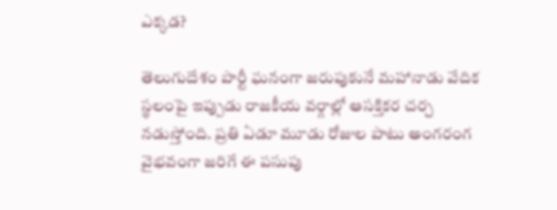ఎక్కడ?

తెలుగుదేశం పార్టీ ఘనంగా జరుపుకునే మహానాడు వేదిక స్థలంపై ఇప్పుడు రాజకీయ వర్గాల్లో ఆసక్తికర చర్చ నడుస్తోంది. ప్రతి ఏడూ మూడు రోజుల పాటు అంగరంగ వైభవంగా జరిగే ఈ పసుపు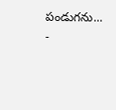పండుగను...
-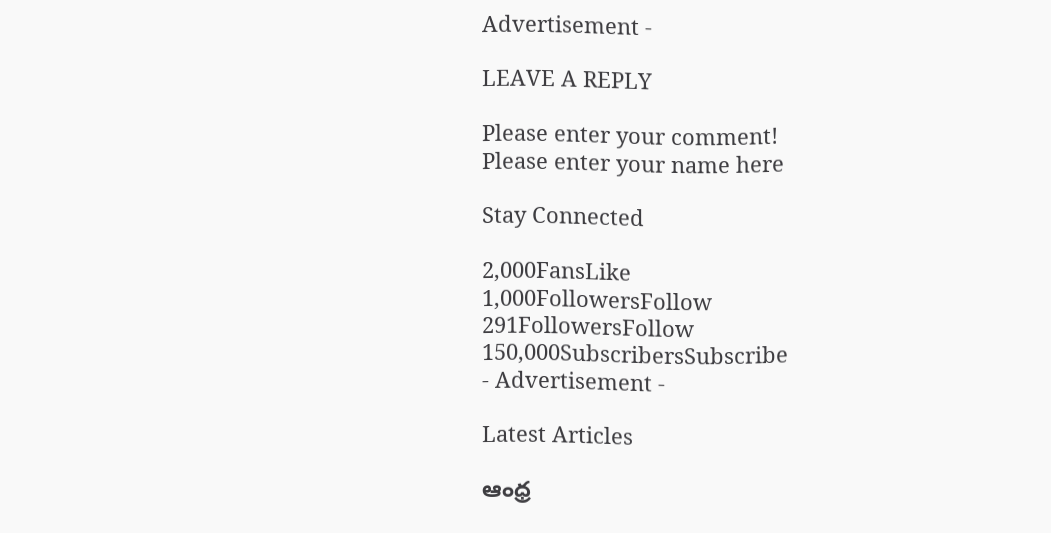Advertisement -

LEAVE A REPLY

Please enter your comment!
Please enter your name here

Stay Connected

2,000FansLike
1,000FollowersFollow
291FollowersFollow
150,000SubscribersSubscribe
- Advertisement -

Latest Articles

ఆంధ్ర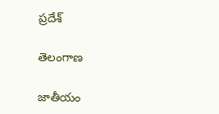ప్రదేశ్

తెలంగాణ

జాతీయం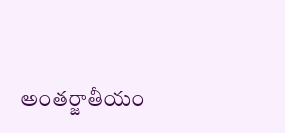అంతర్జాతీయం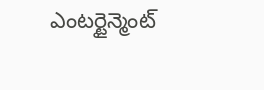ఎంటర్టైన్మెంట్